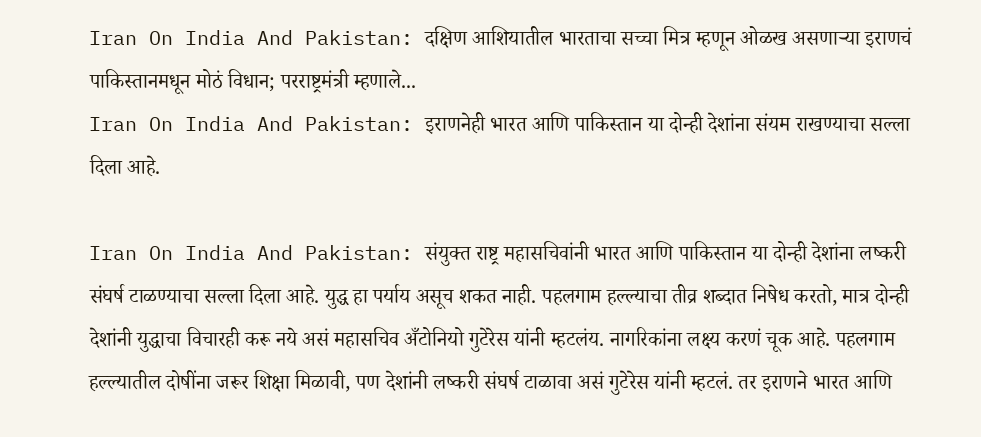Iran On India And Pakistan: दक्षिण आशियातील भारताचा सच्चा मित्र म्हणून ओळख असणाऱ्या इराणचं पाकिस्तानमधून मोठं विधान; परराष्ट्रमंत्री म्हणाले...
Iran On India And Pakistan: इराणनेही भारत आणि पाकिस्तान या दोन्ही देशांना संयम राखण्याचा सल्ला दिला आहे.

Iran On India And Pakistan: संयुक्त राष्ट्र महासचिवांनी भारत आणि पाकिस्तान या दोन्ही देशांना लष्करी संघर्ष टाळण्याचा सल्ला दिला आहे. युद्ध हा पर्याय असूच शकत नाही. पहलगाम हल्ल्याचा तीव्र शब्दात निषेध करतो, मात्र दोन्ही देशांनी युद्धाचा विचारही करू नये असं महासचिव अँटोनियो गुटेरेस यांनी म्हटलंय. नागरिकांना लक्ष्य करणं चूक आहे. पहलगाम हल्ल्यातील दोषींना जरूर शिक्षा मिळावी, पण देशांनी लष्करी संघर्ष टाळावा असं गुटेरेस यांनी म्हटलं. तर इराणने भारत आणि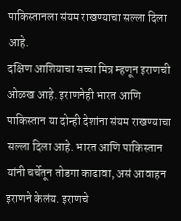पाकिस्तानला संयम राखण्याचा सल्ला दिला आहे.
दक्षिण आशियाचा सच्चा मित्र म्हणून इराणची ओळख आहे. इराणनेही भारत आणि पाकिस्तान या दोन्ही देशांना संयम राखण्याचा सल्ला दिला आहे. भारत आणि पाकिस्तान यांनी चर्चेतून तोडगा काढावा, असं आवाहन इराणने केलंय. इराणचे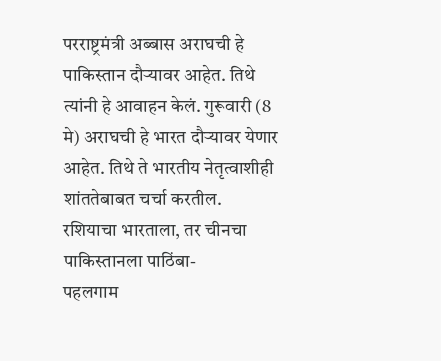परराष्ट्रमंत्री अब्बास अराघची हे पाकिस्तान दौऱ्यावर आहेत. तिथे त्यांनी हे आवाहन केलं. गुरूवारी (8 मे) अराघची हे भारत दौऱ्यावर येणार आहेत. तिथे ते भारतीय नेतृत्वाशीही शांततेबाबत चर्चा करतील.
रशियाचा भारताला, तर चीनचा पाकिस्तानला पाठिंबा-
पहलगाम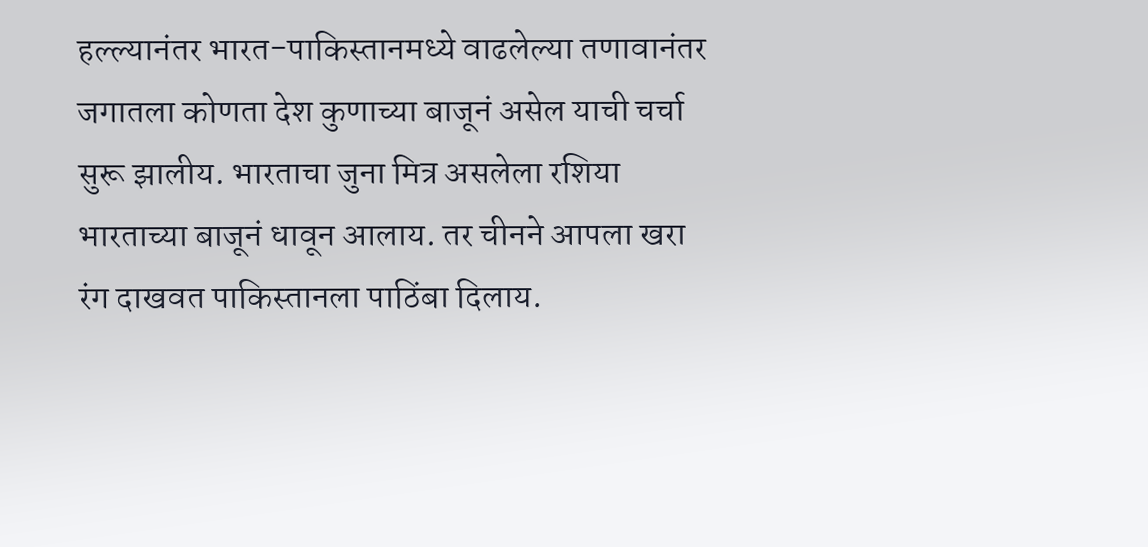हल्ल्यानंतर भारत-पाकिस्तानमध्ये वाढलेल्या तणावानंतर जगातला कोणता देश कुणाच्या बाजूनं असेल याची चर्चा सुरू झालीय. भारताचा जुना मित्र असलेला रशिया भारताच्या बाजूनं धावून आलाय. तर चीनने आपला खरा रंग दाखवत पाकिस्तानला पाठिंबा दिलाय.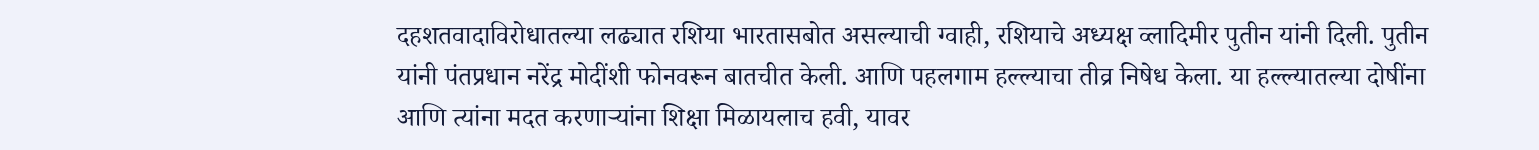दहशतवादाविरोधातल्या लढ्यात रशिया भारतासबोत असल्याची ग्वाही, रशियाचे अध्यक्ष व्लादिमीर पुतीन यांनी दिली. पुतीन यांनी पंतप्रधान नरेंद्र मोदींशी फोनवरून बातचीत केली. आणि पहलगाम हल्ल्याचा तीव्र निषेध केला. या हल्ल्यातल्या दोषींना आणि त्यांना मदत करणाऱ्यांना शिक्षा मिळायलाच हवी, यावर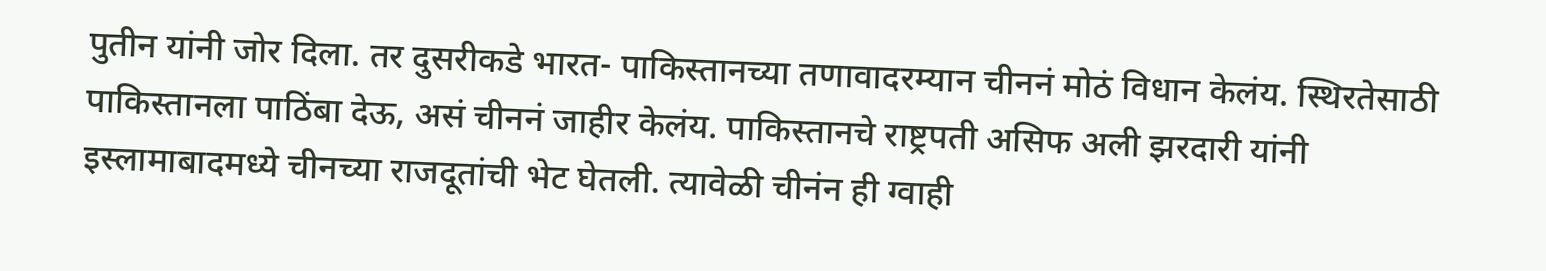पुतीन यांनी जोर दिला. तर दुसरीकडे भारत- पाकिस्तानच्या तणावादरम्यान चीननं मोठं विधान केलंय. स्थिरतेसाठी पाकिस्तानला पाठिंबा देऊ, असं चीननं जाहीर केलंय. पाकिस्तानचे राष्ट्रपती असिफ अली झरदारी यांनी इस्लामाबादमध्ये चीनच्या राजदूतांची भेट घेतली. त्यावेळी चीनंन ही ग्वाही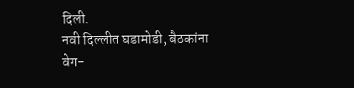दिली.
नवी दिल्लीत घडामोडी, बैठकांना वेग-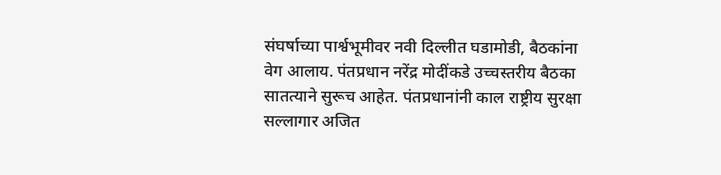संघर्षाच्या पार्श्वभूमीवर नवी दिल्लीत घडामोडी, बैठकांना वेग आलाय. पंतप्रधान नरेंद्र मोदींकडे उच्चस्तरीय बैठका सातत्याने सुरूच आहेत. पंतप्रधानांनी काल राष्ट्रीय सुरक्षा सल्लागार अजित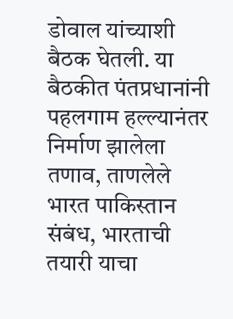डोवाल यांच्याशी बैठक घेतली. या बैठकीत पंतप्रधानांनी पहलगाम हल्ल्यानंतर निर्माण झालेला तणाव, ताणलेले भारत पाकिस्तान संबंध, भारताची तयारी याचा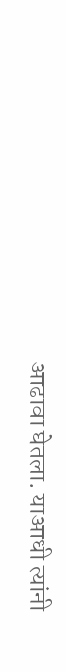आढावा घेतला. याआधी त्यांनी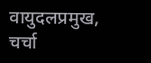वायुदलप्रमुख, चर्चा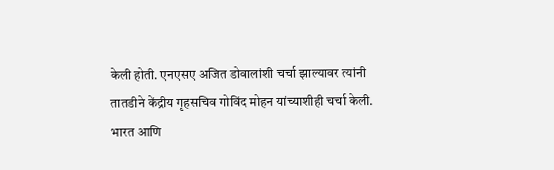केली होती. एनएसए अजित डोवालांशी चर्चा झाल्यावर त्यांनी तातडीने केंद्रीय गृहसचिव गोविंद मोहन यांच्याशीही चर्चा केली.
भारत आणि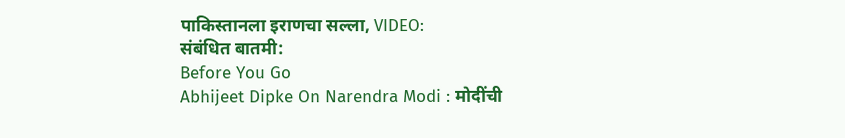पाकिस्तानला इराणचा सल्ला, VIDEO:
संबंधित बातमी:
Before You Go
Abhijeet Dipke On Narendra Modi : मोदींची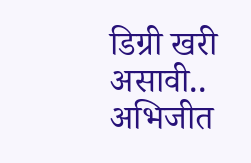डिग्री खरी असावी.. अभिजीत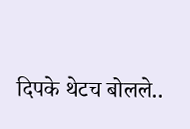दिपके थेटच बोलले..